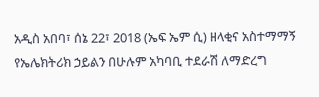አዲስ አበባ፣ ሰኔ 22፣ 2018 (ኤፍ ኤም ሲ) ዘላቂና አስተማማኝ የኤሌክትሪክ ኃይልን በሁሉም አካባቢ ተደራሽ ለማድረግ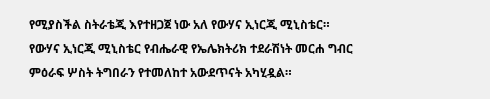የሚያስችል ስትራቴጂ እየተዘጋጀ ነው አለ የውሃና ኢነርጂ ሚኒስቴር።
የውሃና ኢነርጂ ሚኒስቴር የብሔራዊ የኤሌክትሪክ ተደራሽነት መርሐ ግብር ምዕራፍ ሦስት ትግበራን የተመለከተ አውደጥናት አካሂዷል።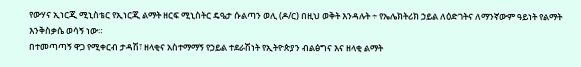የውሃና ኢነርጂ ሚኒስቴር የኢነርጂ ልማት ዘርፍ ሚኒስትር ዴዔታ ሱልጣን ወሊ (ዶ/ር) በዚህ ወቅት እንዳሉት ÷ የኤሌክትሪክ ኃይል ለዕድገትና ለማንኛውም ዓይነት የልማት እንቅስቃሴ ወሳኝ ነው።
በተመጣጣኝ ዋጋ የሚቀርብ ታዳሽ፣ ዘላቂና አስተማማኝ የኃይል ተደራሽነት የኢትዮጵያን ብልፅግና እና ዘላቂ ልማት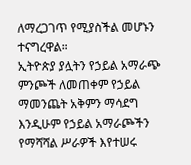ለማረጋገጥ የሚያስችል መሆኑን ተናግረዋል።
ኢትዮጵያ ያሏትን የኃይል አማራጭ ምንጮች ለመጠቀም የኃይል ማመንጨት አቅምን ማሳደግ እንዲሁም የኃይል አማራጮችን የማሻሻል ሥራዎች እየተሠሩ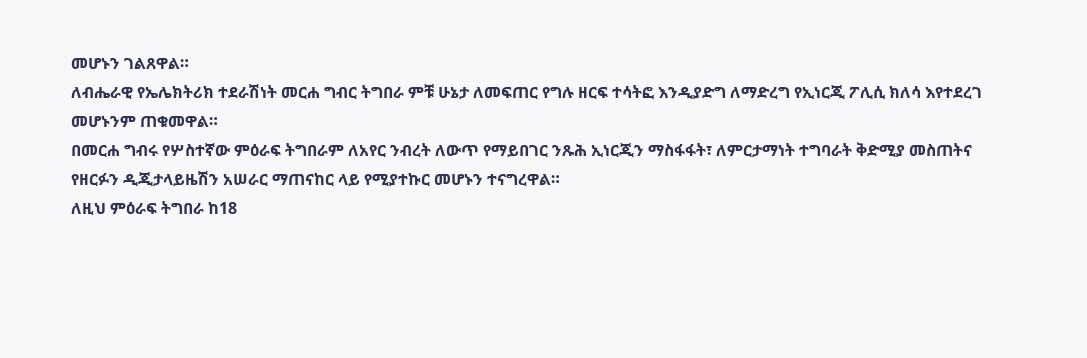መሆኑን ገልጸዋል።
ለብሔራዊ የኤሌክትሪክ ተደራሽነት መርሐ ግብር ትግበራ ምቹ ሁኔታ ለመፍጠር የግሉ ዘርፍ ተሳትፎ እንዲያድግ ለማድረግ የኢነርጂ ፖሊሲ ክለሳ እየተደረገ መሆኑንም ጠቁመዋል።
በመርሐ ግብሩ የሦስተኛው ምዕራፍ ትግበራም ለአየር ንብረት ለውጥ የማይበገር ንጹሕ ኢነርጂን ማስፋፋት፣ ለምርታማነት ተግባራት ቅድሚያ መስጠትና የዘርፉን ዲጂታላይዜሽን አሠራር ማጠናከር ላይ የሚያተኩር መሆኑን ተናግረዋል።
ለዚህ ምዕራፍ ትግበራ ከ18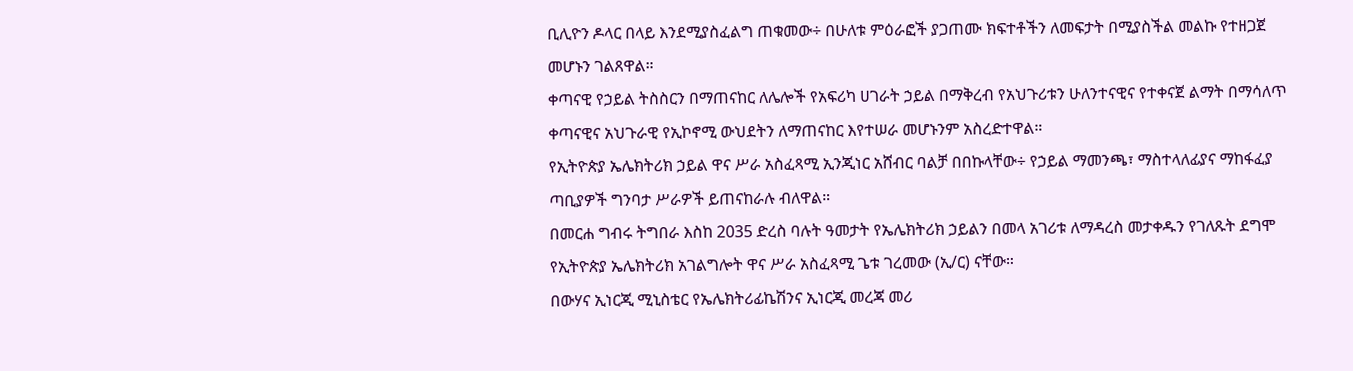ቢሊዮን ዶላር በላይ እንደሚያስፈልግ ጠቁመው÷ በሁለቱ ምዕራፎች ያጋጠሙ ክፍተቶችን ለመፍታት በሚያስችል መልኩ የተዘጋጀ መሆኑን ገልጸዋል።
ቀጣናዊ የኃይል ትስስርን በማጠናከር ለሌሎች የአፍሪካ ሀገራት ኃይል በማቅረብ የአህጉሪቱን ሁለንተናዊና የተቀናጀ ልማት በማሳለጥ ቀጣናዊና አህጉራዊ የኢኮኖሚ ውህደትን ለማጠናከር እየተሠራ መሆኑንም አስረድተዋል።
የኢትዮጵያ ኤሌክትሪክ ኃይል ዋና ሥራ አስፈጻሚ ኢንጂነር አሸብር ባልቻ በበኩላቸው÷ የኃይል ማመንጫ፣ ማስተላለፊያና ማከፋፈያ ጣቢያዎች ግንባታ ሥራዎች ይጠናከራሉ ብለዋል።
በመርሐ ግብሩ ትግበራ እስከ 2035 ድረስ ባሉት ዓመታት የኤሌክትሪክ ኃይልን በመላ አገሪቱ ለማዳረስ መታቀዱን የገለጹት ደግሞ የኢትዮጵያ ኤሌክትሪክ አገልግሎት ዋና ሥራ አስፈጻሚ ጌቱ ገረመው (ኢ/ር) ናቸው።
በውሃና ኢነርጂ ሚኒስቴር የኤሌክትሪፊኬሽንና ኢነርጂ መረጃ መሪ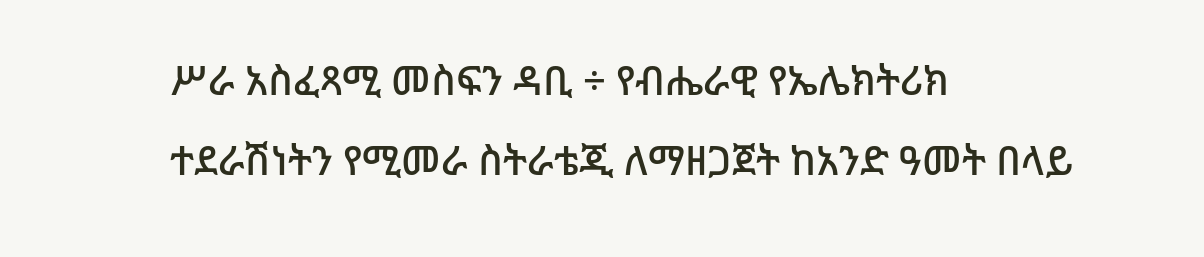ሥራ አስፈጻሚ መስፍን ዳቢ ÷ የብሔራዊ የኤሌክትሪክ ተደራሽነትን የሚመራ ስትራቴጂ ለማዘጋጀት ከአንድ ዓመት በላይ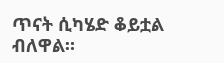ጥናት ሲካሄድ ቆይቷል ብለዋል።